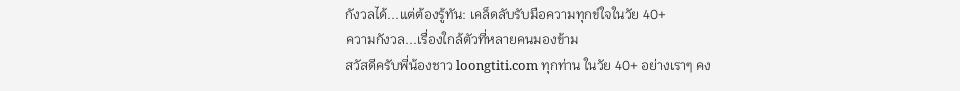กังวลได้...แต่ต้องรู้ทัน: เคล็ดลับรับมือความทุกข์ใจในวัย 40+
ความกังวล...เรื่องใกล้ตัวที่หลายคนมองข้าม
สวัสดีครับพี่น้องชาว loongtiti.com ทุกท่าน ในวัย 40+ อย่างเราๆ คง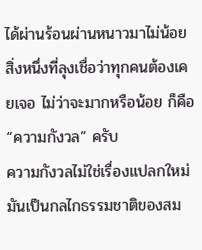ได้ผ่านร้อนผ่านหนาวมาไม่น้อย สิ่งหนึ่งที่ลุงเชื่อว่าทุกคนต้องเคยเจอ ไม่ว่าจะมากหรือน้อย ก็คือ “ความกังวล” ครับ
ความกังวลไม่ใช่เรื่องแปลกใหม่ มันเป็นกลไกธรรมชาติของสม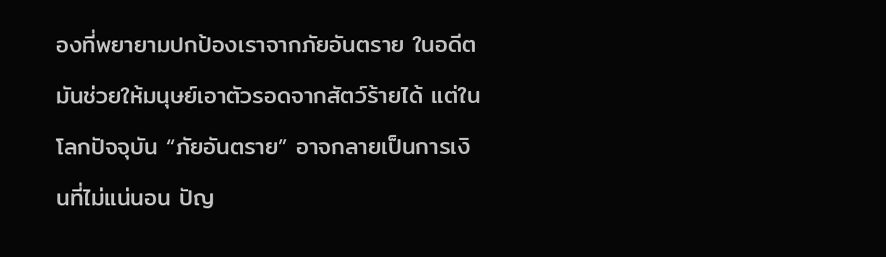องที่พยายามปกป้องเราจากภัยอันตราย ในอดีตมันช่วยให้มนุษย์เอาตัวรอดจากสัตว์ร้ายได้ แต่ในโลกปัจจุบัน “ภัยอันตราย” อาจกลายเป็นการเงินที่ไม่แน่นอน ปัญ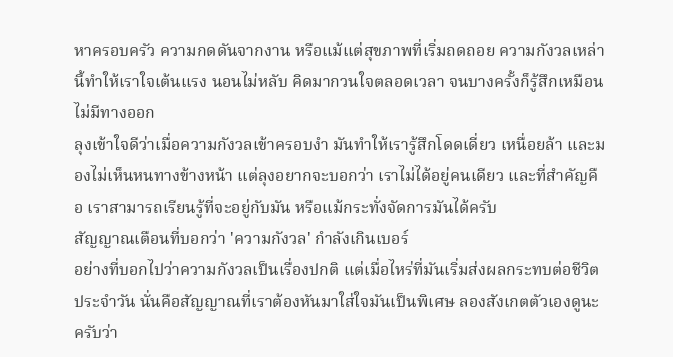หาครอบครัว ความกดดันจากงาน หรือแม้แต่สุขภาพที่เริ่มถดถอย ความกังวลเหล่านี้ทำให้เราใจเต้นแรง นอนไม่หลับ คิดมากวนใจตลอดเวลา จนบางครั้งก็รู้สึกเหมือนไม่มีทางออก
ลุงเข้าใจดีว่าเมื่อความกังวลเข้าครอบงำ มันทำให้เรารู้สึกโดดเดี่ยว เหนื่อยล้า และมองไม่เห็นหนทางข้างหน้า แต่ลุงอยากจะบอกว่า เราไม่ได้อยู่คนเดียว และที่สำคัญคือ เราสามารถเรียนรู้ที่จะอยู่กับมัน หรือแม้กระทั่งจัดการมันได้ครับ
สัญญาณเตือนที่บอกว่า 'ความกังวล' กำลังเกินเบอร์
อย่างที่บอกไปว่าความกังวลเป็นเรื่องปกติ แต่เมื่อไหร่ที่มันเริ่มส่งผลกระทบต่อชีวิตประจำวัน นั่นคือสัญญาณที่เราต้องหันมาใส่ใจมันเป็นพิเศษ ลองสังเกตตัวเองดูนะครับว่า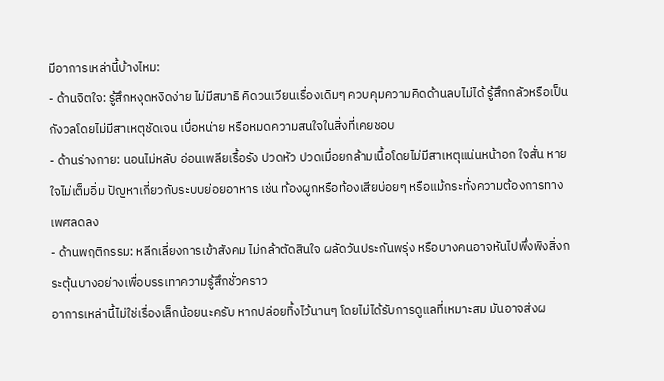มีอาการเหล่านี้บ้างไหม:
- ด้านจิตใจ: รู้สึกหงุดหงิดง่าย ไม่มีสมาธิ คิดวนเวียนเรื่องเดิมๆ ควบคุมความคิดด้านลบไม่ได้ รู้สึกกลัวหรือเป็นกังวลโดยไม่มีสาเหตุชัดเจน เบื่อหน่าย หรือหมดความสนใจในสิ่งที่เคยชอบ
- ด้านร่างกาย: นอนไม่หลับ อ่อนเพลียเรื้อรัง ปวดหัว ปวดเมื่อยกล้ามเนื้อโดยไม่มีสาเหตุแน่นหน้าอก ใจสั่น หายใจไม่เต็มอิ่ม ปัญหาเกี่ยวกับระบบย่อยอาหาร เช่น ท้องผูกหรือท้องเสียบ่อยๆ หรือแม้กระทั่งความต้องการทางเพศลดลง
- ด้านพฤติกรรม: หลีกเลี่ยงการเข้าสังคม ไม่กล้าตัดสินใจ ผลัดวันประกันพรุ่ง หรือบางคนอาจหันไปพึ่งพิงสิ่งกระตุ้นบางอย่างเพื่อบรรเทาความรู้สึกชั่วคราว
อาการเหล่านี้ไม่ใช่เรื่องเล็กน้อยนะครับ หากปล่อยทิ้งไว้นานๆ โดยไม่ได้รับการดูแลที่เหมาะสม มันอาจส่งผ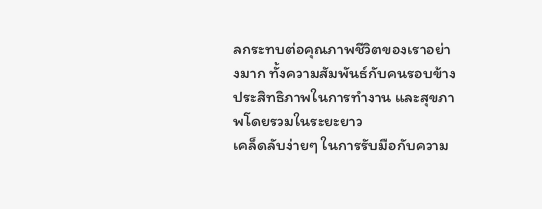ลกระทบต่อคุณภาพชีวิตของเราอย่างมาก ทั้งความสัมพันธ์กับคนรอบข้าง ประสิทธิภาพในการทำงาน และสุขภาพโดยรวมในระยะยาว
เคล็ดลับง่ายๆ ในการรับมือกับความ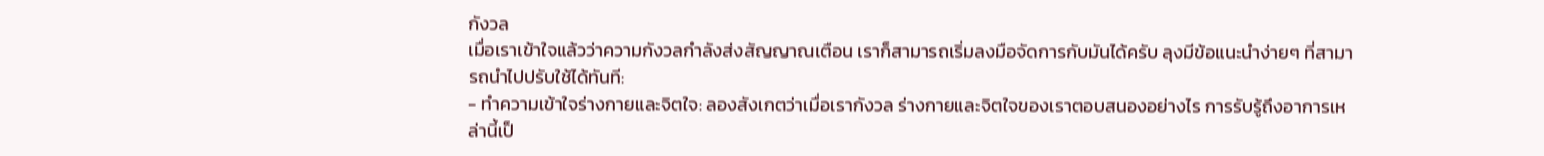กังวล
เมื่อเราเข้าใจแล้วว่าความกังวลกำลังส่งสัญญาณเตือน เราก็สามารถเริ่มลงมือจัดการกับมันได้ครับ ลุงมีข้อแนะนำง่ายๆ ที่สามารถนำไปปรับใช้ได้ทันที:
- ทำความเข้าใจร่างกายและจิตใจ: ลองสังเกตว่าเมื่อเรากังวล ร่างกายและจิตใจของเราตอบสนองอย่างไร การรับรู้ถึงอาการเหล่านี้เป็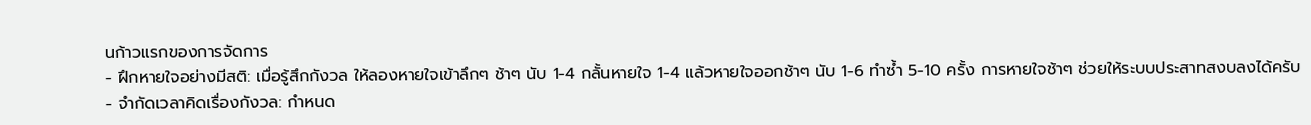นก้าวแรกของการจัดการ
- ฝึกหายใจอย่างมีสติ: เมื่อรู้สึกกังวล ให้ลองหายใจเข้าลึกๆ ช้าๆ นับ 1-4 กลั้นหายใจ 1-4 แล้วหายใจออกช้าๆ นับ 1-6 ทำซ้ำ 5-10 ครั้ง การหายใจช้าๆ ช่วยให้ระบบประสาทสงบลงได้ครับ
- จำกัดเวลาคิดเรื่องกังวล: กำหนด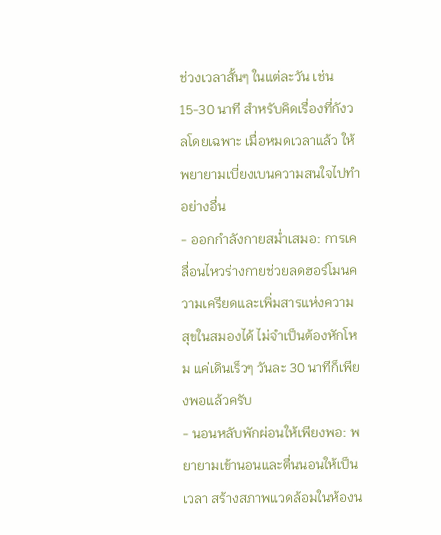ช่วงเวลาสั้นๆ ในแต่ละวัน เช่น 15-30 นาที สำหรับคิดเรื่องที่กังวลโดยเฉพาะ เมื่อหมดเวลาแล้ว ให้พยายามเบี่ยงเบนความสนใจไปทำอย่างอื่น
- ออกกำลังกายสม่ำเสมอ: การเคลื่อนไหวร่างกายช่วยลดฮอร์โมนความเครียดและเพิ่มสารแห่งความสุขในสมองได้ ไม่จำเป็นต้องหักโหม แค่เดินเร็วๆ วันละ 30 นาทีก็เพียงพอแล้วครับ
- นอนหลับพักผ่อนให้เพียงพอ: พยายามเข้านอนและตื่นนอนให้เป็นเวลา สร้างสภาพแวดล้อมในห้องน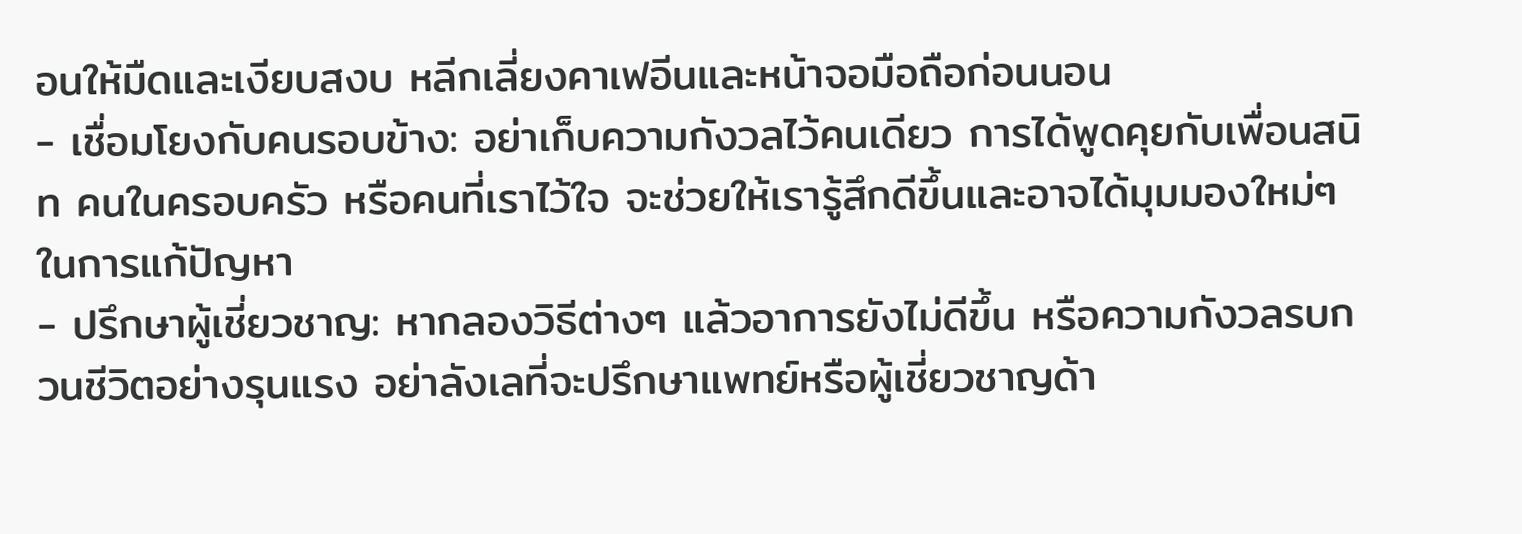อนให้มืดและเงียบสงบ หลีกเลี่ยงคาเฟอีนและหน้าจอมือถือก่อนนอน
- เชื่อมโยงกับคนรอบข้าง: อย่าเก็บความกังวลไว้คนเดียว การได้พูดคุยกับเพื่อนสนิท คนในครอบครัว หรือคนที่เราไว้ใจ จะช่วยให้เรารู้สึกดีขึ้นและอาจได้มุมมองใหม่ๆ ในการแก้ปัญหา
- ปรึกษาผู้เชี่ยวชาญ: หากลองวิธีต่างๆ แล้วอาการยังไม่ดีขึ้น หรือความกังวลรบกวนชีวิตอย่างรุนแรง อย่าลังเลที่จะปรึกษาแพทย์หรือผู้เชี่ยวชาญด้า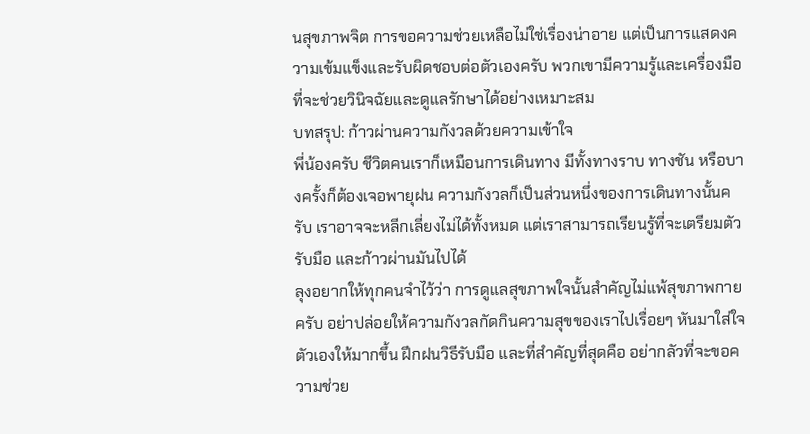นสุขภาพจิต การขอความช่วยเหลือไม่ใช่เรื่องน่าอาย แต่เป็นการแสดงความเข้มแข็งและรับผิดชอบต่อตัวเองครับ พวกเขามีความรู้และเครื่องมือที่จะช่วยวินิจฉัยและดูแลรักษาได้อย่างเหมาะสม
บทสรุป: ก้าวผ่านความกังวลด้วยความเข้าใจ
พี่น้องครับ ชีวิตคนเราก็เหมือนการเดินทาง มีทั้งทางราบ ทางชัน หรือบางครั้งก็ต้องเจอพายุฝน ความกังวลก็เป็นส่วนหนึ่งของการเดินทางนั้นครับ เราอาจจะหลีกเลี่ยงไม่ได้ทั้งหมด แต่เราสามารถเรียนรู้ที่จะเตรียมตัว รับมือ และก้าวผ่านมันไปได้
ลุงอยากให้ทุกคนจำไว้ว่า การดูแลสุขภาพใจนั้นสำคัญไม่แพ้สุขภาพกายครับ อย่าปล่อยให้ความกังวลกัดกินความสุขของเราไปเรื่อยๆ หันมาใส่ใจตัวเองให้มากขึ้น ฝึกฝนวิธีรับมือ และที่สำคัญที่สุดคือ อย่ากลัวที่จะขอความช่วย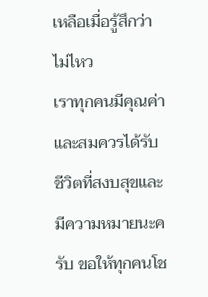เหลือเมื่อรู้สึกว่าไม่ไหว
เราทุกคนมีคุณค่าและสมควรได้รับชีวิตที่สงบสุขและมีความหมายนะครับ ขอให้ทุกคนโช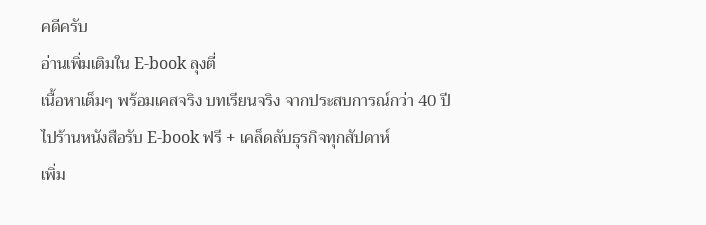คดีครับ
อ่านเพิ่มเติมใน E-book ลุงตี่
เนื้อหาเต็มๆ พร้อมเคสจริง บทเรียนจริง จากประสบการณ์กว่า 40 ปี
ไปร้านหนังสือรับ E-book ฟรี + เคล็ดลับธุรกิจทุกสัปดาห์
เพิ่ม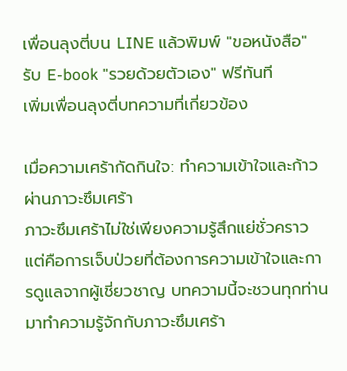เพื่อนลุงตี่บน LINE แล้วพิมพ์ "ขอหนังสือ" รับ E-book "รวยด้วยตัวเอง" ฟรีทันที
เพิ่มเพื่อนลุงตี่บทความที่เกี่ยวข้อง

เมื่อความเศร้ากัดกินใจ: ทำความเข้าใจและก้าวผ่านภาวะซึมเศร้า
ภาวะซึมเศร้าไม่ใช่เพียงความรู้สึกแย่ชั่วคราว แต่คือการเจ็บป่วยที่ต้องการความเข้าใจและการดูแลจากผู้เชี่ยวชาญ บทความนี้จะชวนทุกท่านมาทำความรู้จักกับภาวะซึมเศร้า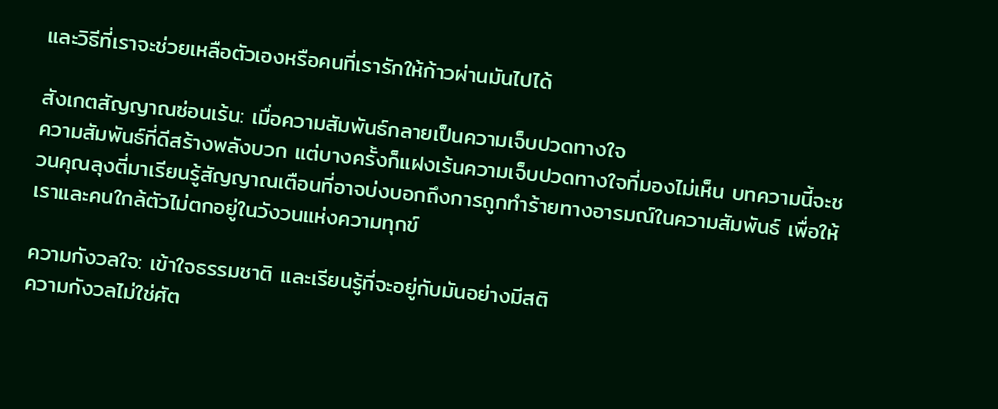และวิธีที่เราจะช่วยเหลือตัวเองหรือคนที่เรารักให้ก้าวผ่านมันไปได้

สังเกตสัญญาณซ่อนเร้น: เมื่อความสัมพันธ์กลายเป็นความเจ็บปวดทางใจ
ความสัมพันธ์ที่ดีสร้างพลังบวก แต่บางครั้งก็แฝงเร้นความเจ็บปวดทางใจที่มองไม่เห็น บทความนี้จะชวนคุณลุงตี่มาเรียนรู้สัญญาณเตือนที่อาจบ่งบอกถึงการถูกทำร้ายทางอารมณ์ในความสัมพันธ์ เพื่อให้เราและคนใกล้ตัวไม่ตกอยู่ในวังวนแห่งความทุกข์

ความกังวลใจ: เข้าใจธรรมชาติ และเรียนรู้ที่จะอยู่กับมันอย่างมีสติ
ความกังวลไม่ใช่ศัต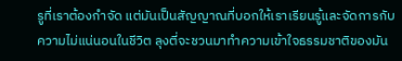รูที่เราต้องกำจัด แต่มันเป็นสัญญาณที่บอกให้เราเรียนรู้และจัดการกับความไม่แน่นอนในชีวิต ลุงตี่จะชวนมาทำความเข้าใจธรรมชาติของมัน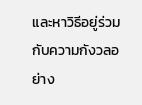และหาวิธีอยู่ร่วมกับความกังวลอย่าง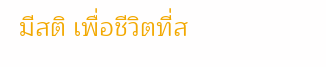มีสติ เพื่อชีวิตที่ส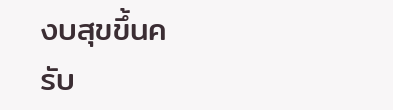งบสุขขึ้นครับ